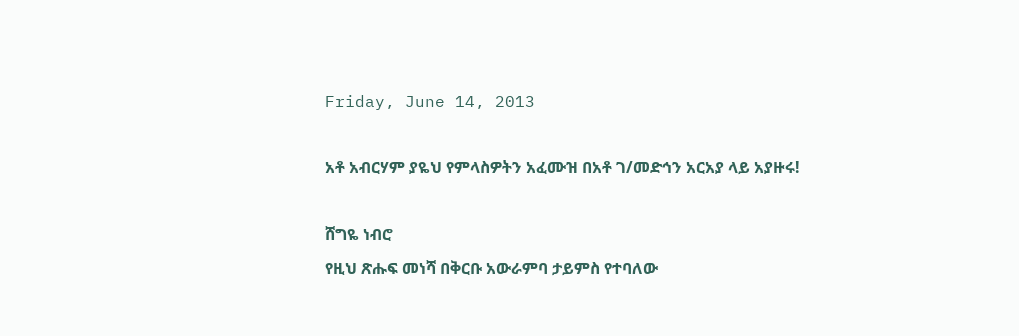Friday, June 14, 2013

አቶ አብርሃም ያዬህ የምላስዎትን አፈሙዝ በአቶ ገ/መድኅን አርአያ ላይ አያዙሩ!

ሸግዬ ነብሮ
የዚህ ጽሑፍ መነሻ በቅርቡ አውራምባ ታይምስ የተባለው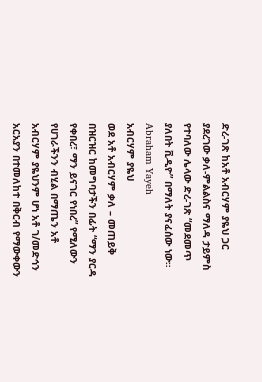ድረ-ገጽ ከአቶ አብርሃም ያዬህ ጋር ያደረገው ቃለ-ምልልስና ማለዳ ታይምስ የተባለው ሌላው ድረ-ገጽ “መደመጥ ያለበት ቪዲዮ” በማለት ያናፈሰው ነው።
Abraham Yayeh
አብርሃም ያዬህ
ወደ አቶ አብርሃም ቃለ – መጠይቅ በዝርዝር ከመግባታችን በፊት “ማን ያርዳ የቀበረ፣ ማን ይናገር የነበረ” የሚለውን የሀገራችንን ብሂል በማጤን አቶ አብርሃም ያዬህንም ሆነ አቶ ገ/መድኅን አርአያን በተመለከተ በቅርብ የማውቀውን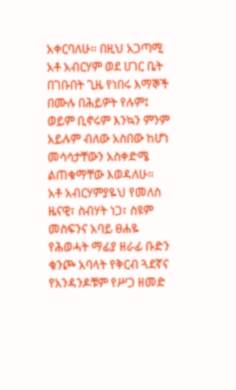አቀርባለሁ። በዚህ አጋጣሚ አቶ አብርሃም ወደ ሀገር ቤት በገቡበት ጊዜ የነበሩ እማኞች በሙሉ በሕይዎት የሉም፤ ወይም ቢኖሩም እንኳን ምንም አይሉም ብለው አስበው ከሆነ መሳሳታቸውን አስቀድሜ ልጠቁማቸው እወዳለሁ።
አቶ አብርሃምያዬህ የመለስ ዜናዊ፣ ስብሃት ነጋ፣ ስዩም መስፍንና አባይ ፀሐዬ የሕወሓት ማፊያ ዘራፊ ቡድን ቁንጮ አባላት የቅርብ ጓደኛና የአንዳንዶቹም የሥጋ ዘመድ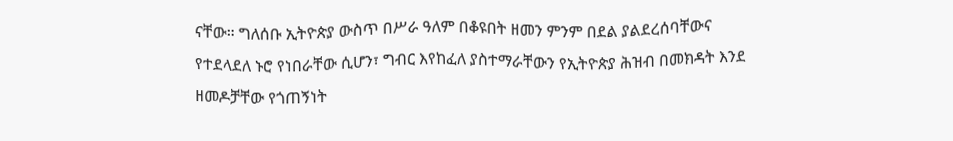ናቸው። ግለሰቡ ኢትዮጵያ ውስጥ በሥራ ዓለም በቆዩበት ዘመን ምንም በደል ያልደረሰባቸውና የተደላደለ ኑሮ የነበራቸው ሲሆን፣ ግብር እየከፈለ ያስተማራቸውን የኢትዮጵያ ሕዝብ በመክዳት እንደ ዘመዶቻቸው የጎጠኝነት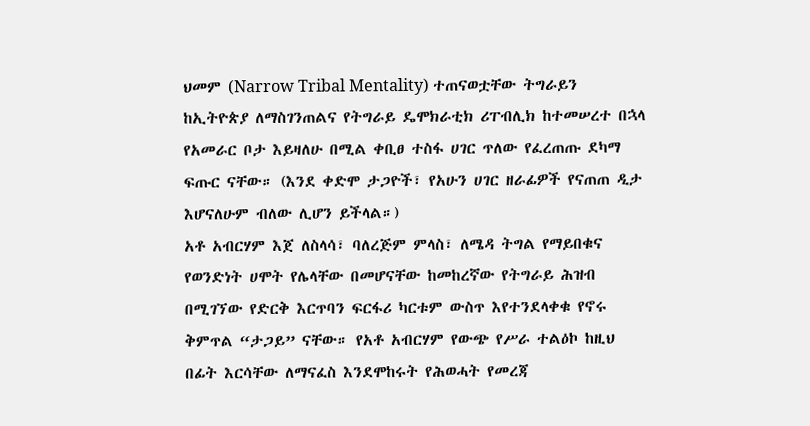ህመም (Narrow Tribal Mentality) ተጠናወቷቸው ትግራይን ከኢትዮጵያ ለማስገንጠልና የትግራይ ዴሞክራቲክ ሪፐብሊክ ከተመሠረተ በኋላ የአመራር ቦታ እይዛለሁ በሚል ቀቢፀ ተስፋ ሀገር ጥለው የፈረጠጡ ደካማ ፍጡር ናቸው። (እንደ ቀድሞ ታጋዮች፣ የአሁን ሀገር ዘራፊዎች የናጠጠ ዲታ እሆናለሁም ብለው ሊሆን ይችላል።)
አቶ አብርሃም እጀ ለስላሳ፣ ባለረጅም ምላስ፣ ለሜዳ ትግል የማይበቁና የወንድነት ሀሞት የሌላቸው በመሆናቸው ከመከረኛው የትግራይ ሕዝብ በሚገኘው የድርቅ እርጥባን ፍርፋሪ ካርቱም ውስጥ እየተንደላቀቁ የኖሩ ቅምጥል “ታጋይ” ናቸው። የአቶ አብርሃም የውጭ የሥራ ተልዕኮ ከዚህ በፊት እርሳቸው ለማናፈስ እንደሞከሩት የሕወሓት የመረጃ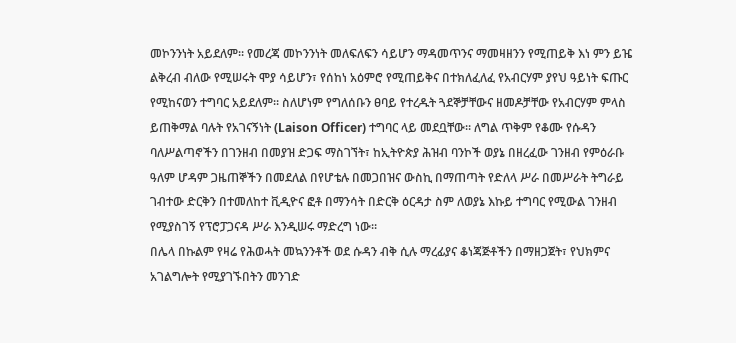መኮንንነት አይደለም። የመረጃ መኮንንነት መለፍለፍን ሳይሆን ማዳመጥንና ማመዛዘንን የሚጠይቅ እነ ምን ይዤ ልቅረብ ብለው የሚሠሩት ሞያ ሳይሆን፣ የሰከነ አዕምሮ የሚጠይቅና በተክለፈለፈ የአብርሃም ያየህ ዓይነት ፍጡር የሚከናወን ተግባር አይደለም። ስለሆነም የግለሰቡን ፀባይ የተረዱት ጓደኞቻቸውና ዘመዶቻቸው የአብርሃም ምላስ ይጠቅማል ባሉት የአገናኝነት (Laison Officer) ተግባር ላይ መደቧቸው። ለግል ጥቅም የቆሙ የሱዳን ባለሥልጣኖችን በገንዘብ በመያዝ ድጋፍ ማስገኘት፣ ከኢትዮጵያ ሕዝብ ባንኮች ወያኔ በዘረፈው ገንዘብ የምዕራቡ ዓለም ሆዳም ጋዜጠኞችን በመደለል በየሆቴሉ በመጋበዝና ውስኪ በማጠጣት የድለላ ሥራ በመሥራት ትግራይ ገብተው ድርቅን በተመለከተ ቪዲዮና ፎቶ በማንሳት በድርቅ ዕርዳታ ስም ለወያኔ እኩይ ተግባር የሚውል ገንዘብ የሚያስገኝ የፕሮፓጋናዳ ሥራ እንዲሠሩ ማድረግ ነው።
በሌላ በኩልም የዛሬ የሕወሓት መኳንንቶች ወደ ሱዳን ብቅ ሲሉ ማረፊያና ቆነጃጅቶችን በማዘጋጀት፣ የህክምና አገልግሎት የሚያገኙበትን መንገድ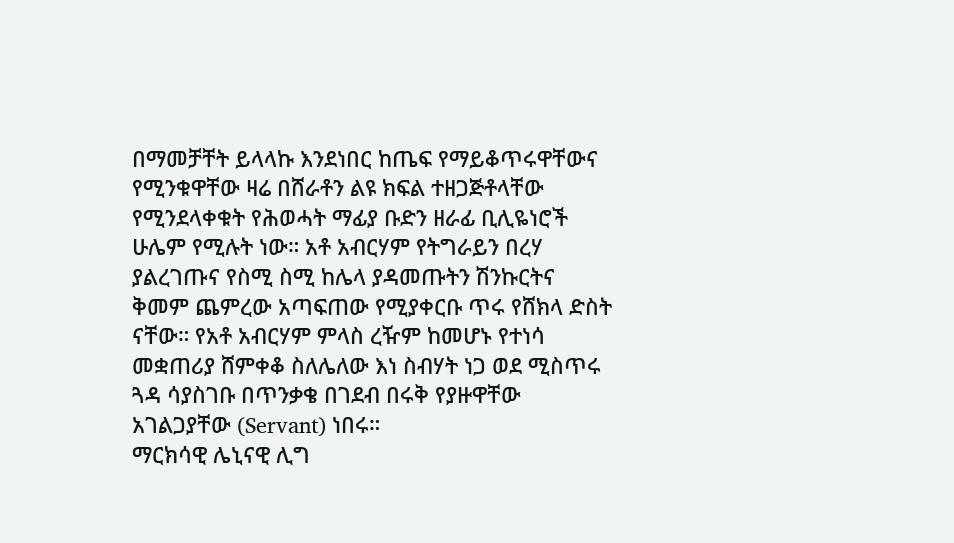በማመቻቸት ይላላኩ እንደነበር ከጤፍ የማይቆጥሩዋቸውና የሚንቁዋቸው ዛሬ በሸራቶን ልዩ ክፍል ተዘጋጅቶላቸው የሚንደላቀቁት የሕወሓት ማፊያ ቡድን ዘራፊ ቢሊዬነሮች ሁሌም የሚሉት ነው። አቶ አብርሃም የትግራይን በረሃ ያልረገጡና የስሚ ስሚ ከሌላ ያዳመጡትን ሽንኩርትና ቅመም ጨምረው አጣፍጠው የሚያቀርቡ ጥሩ የሸክላ ድስት ናቸው። የአቶ አብርሃም ምላስ ረዥም ከመሆኑ የተነሳ መቋጠሪያ ሸምቀቆ ስለሌለው እነ ስብሃት ነጋ ወደ ሚስጥሩ ጓዳ ሳያስገቡ በጥንቃቄ በገደብ በሩቅ የያዙዋቸው አገልጋያቸው (Servant) ነበሩ።
ማርክሳዊ ሌኒናዊ ሊግ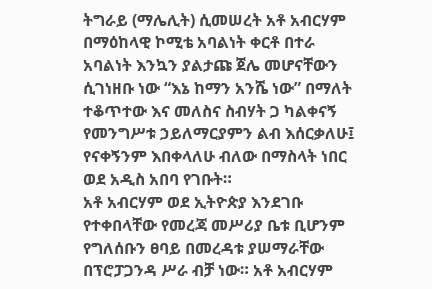ትግራይ (ማሌሊት) ሲመሠረት አቶ አብርሃም በማዕከላዊ ኮሚቴ አባልነት ቀርቶ በተራ አባልነት እንኳን ያልታጩ ጀሌ መሆናቸውን ሲገነዘቡ ነው “እኔ ከማን አንሼ ነው” በማለት ተቆጥተው እና መለስና ስብሃት ጋ ካልቀናኝ የመንግሥቱ ኃይለማርያምን ልብ እሰርቃለሁ፤ የናቀኝንም እበቀላለሁ ብለው በማስላት ነበር ወደ አዲስ አበባ የገቡት።
አቶ አብርሃም ወደ ኢትዮጵያ እንደገቡ የተቀበላቸው የመረጃ መሥሪያ ቤቱ ቢሆንም የግለሰቡን ፀባይ በመረዳቱ ያሠማራቸው በፕሮፓጋንዳ ሥራ ብቻ ነው። አቶ አብርሃም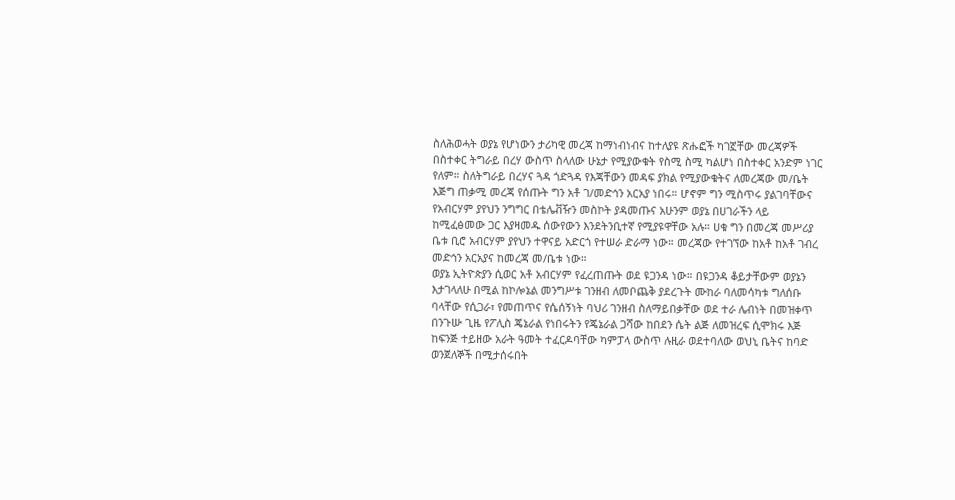ስለሕወሓት ወያኔ የሆነውን ታሪካዊ መረጃ ከማነብነብና ከተለያዩ ጽሑፎች ካገኟቸው መረጃዎች በስተቀር ትግራይ በረሃ ውስጥ ስላለው ሁኔታ የሚያውቁት የስሚ ስሚ ካልሆነ በስተቀር አንድም ነገር የለም። ስለትግራይ በረሃና ጓዳ ጎድጓዳ የእጃቸውን መዳፍ ያክል የሚያውቁትና ለመረጃው መ/ቤት እጅግ ጠቃሚ መረጃ የሰጡት ግን አቶ ገ/መድኅን አርአያ ነበሩ። ሆኖም ግን ሚስጥሩ ያልገባቸውና የአብርሃም ያየህን ንግግር በቴሌቭዥን መስኮት ያዳመጡና አሁንም ወያኔ በሀገራችን ላይ ከሚፈፅመው ጋር እያዛመዱ ሰውየውን እንደትንቢተኛ የሚያዩዋቸው አሉ። ሀቁ ግን በመረጃ መሥሪያ ቤቱ ቢሮ አብርሃም ያየህን ተዋናይ አድርጎ የተሠራ ድራማ ነው። መረጃው የተገኘው ከአቶ ከአቶ ገብረ መድኅን አርአያና ከመረጃ መ/ቤቱ ነው።
ወያኔ ኢትዮጵያን ሲወር አቶ አብርሃም የፈረጠጡት ወደ ዩጋንዳ ነው። በዩጋንዳ ቆይታቸውም ወያኔን እታገላለሁ በሚል ከኮሎኔል መንግሥቱ ገንዘብ ለመቦጨቅ ያደረጉት ሙከራ ባለመሳካቱ ግለሰቡ ባላቸው የሲጋራ፣ የመጠጥና የሴሰኝነት ባህሪ ገንዘብ ስለማይበቃቸው ወደ ተራ ሌብነት በመዝቀጥ በንጉሡ ጊዜ የፖሊስ ጄኔራል የነበሩትን የጄኔራል ጋሻው ከበደን ሴት ልጅ ለመዝረፍ ሲሞክሩ እጅ ከፍንጅ ተይዘው አራት ዓመት ተፈርዶባቸው ካምፓላ ውስጥ ሉዚራ ወደተባለው ወህኒ ቤትና ከባድ ወንጀለኞች በሚታሰሩበት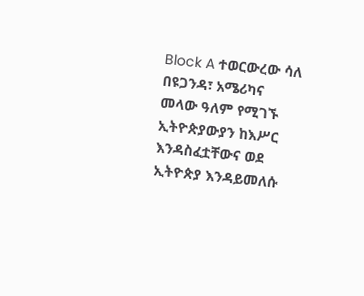Block A ተወርውረው ሳለ በዩጋንዳ፣ አሜሪካና መላው ዓለም የሚገኙ ኢትዮጵያውያን ከእሥር እንዳስፈቷቸውና ወደ ኢትዮጵያ እንዳይመለሱ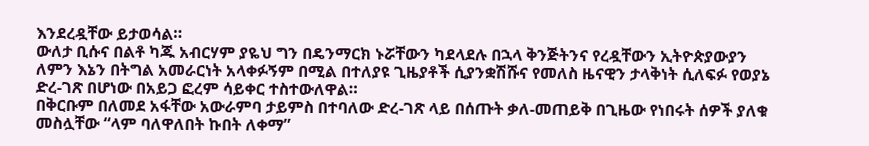እንደረዷቸው ይታወሳል።
ውለታ ቢሱና በልቶ ካጁ አብርሃም ያዬህ ግን በዴንማርክ ኑሯቸውን ካደላደሉ በኋላ ቅንጅትንና የረዷቸውን ኢትዮጵያውያን ለምን እኔን በትግል አመራርነት አላቀፉኝም በሚል በተለያዩ ጊዜያቶች ሲያንቋሽሹና የመለስ ዜናዊን ታላቅነት ሲለፍፉ የወያኔ ድረ-ገጽ በሆነው በአይጋ ፎረም ሳይቀር ተስተውለዋል።
በቅርቡም በለመደ አፋቸው አውራምባ ታይምስ በተባለው ድረ-ገጽ ላይ በሰጡት ቃለ-መጠይቅ በጊዜው የነበሩት ሰዎች ያለቁ መስሏቸው “ላም ባለዋለበት ኩበት ለቀማ”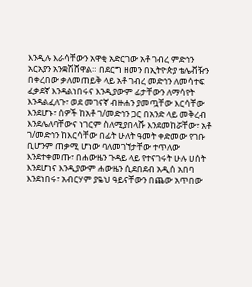እንዲሉ እራሳቸውን አዋቂ አድርገው አቶ ገብረ ምድኅን አርአያን አንቋሽሸዋል። በደርግ ዘመን በኢትዮጵያ ቴሌቭዥን በቀረበው ቃለመጠይቅ ላይ አቶ ገብረ መድኅን ለመሳተፍ ፈቃደኛ እንዳልነበሩና እንዲያውም ፊታቸውን ለማሳየት እንዳልፈለጉ፣ ወደ መገናኛ ብዙሐን ያመጧቸው እርሳቸው እንደሆኑ፣ ሰዎች ከአቶ ገ/መድኅን ጋር በአንድ ላይ መቅረብ እንደሌለባቸውና ነገርም ስለሚያበላሹ እንደመከሯቸው፣ አቶ ገ/መድኅን ከእርሳቸው በፊት ሁለት ዓመት ቀድመው የገቡ ቢሆንም ጠቃሚ ሆነው ባለመገኘታቸው ተጥለው እንደተቀመጡ፣ በሐውዜን ጉዳይ ላይ የተናገሩት ሁሉ ሀሰት እንደሆነና እንዲያውም ሐውዜን ሲደበደብ አዲሰ አበባ እንደነበሩ፣ አብርሃም ያዬህ ዓይናቸውን በጨው አጥበው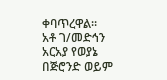ቀባጥረዋል።
አቶ ገ/መድኅን አርአያ የወያኔ በጅሮንድ ወይም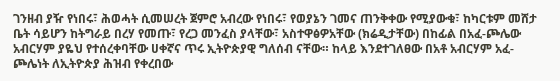ገንዘብ ያዥ የነበሩ፣ ሕወሓት ሲመሠረት ጀምሮ አብረው የነበሩ፣ የወያኔን ገመና ጠንቅቀው የሚያውቁ፣ ከካርቱም መሸታ ቤት ሳይሆን ከትግራይ በረሃ የመጡ፣ የረጋ መንፈስ ያላቸው፣ አስተዋፅዎአቸው (ክሬዲታቸው) በከፊል በአፈ-ጮሌው አብርሃም ያዬህ የተሰረቀባቸው ሀቀኛና ጥሩ ኢትዮጵያዊ ግለሰብ ናቸው። ከላይ እንደተገለፀው በአቶ አብርሃም አፈ-ጮሌነት ለኢትዮጵያ ሕዝብ የቀረበው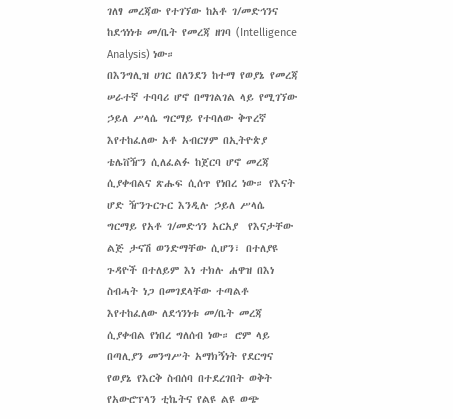ገለፃ መረጃው የተገኘው ከአቶ ገ/መድኅንና ከደኅነነቱ መ/ቤት የመረጃ ዘገባ (Intelligence Analysis) ነው።
በእንግሊዝ ሀገር በለንደን ከተማ የወያኔ የመረጃ ሠራተኛ ተባባሪ ሆኖ በማገልገል ላይ የሚገኘው ኃይለ ሥላሴ ግርማይ የተባለው ቅጥረኛ እየተከፈለው አቶ አብርሃም በኢትዮጵያ ቴሌቨዥን ሲለፈልፉ ከጀርባ ሆኖ መረጃ ሲያቀብልና ጽሑፍ ሲሰጥ የነበረ ነው። የእናት ሆድ ዥንጉርጉር እንዲሉ ኃይለ ሥላሴ ግርማይ የአቶ ገ/መድኅን አርአያ  የእናታቸው ልጅ ታናሽ ወንድማቸው ሲሆን፣ በተለያዩ ጉዳዮች በተለይም እነ ተክሉ ሐዋዝ በእነ ስብሓት ነጋ በመገደላቸው ተጣልቶ እየተከፈለው ለደኅንነቱ መ/ቤት መረጃ ሲያቀብል የነበረ ግለሰብ ነው። ሮም ላይ በጣሊያን መንግሥት አማክኝነት የደርግና የወያኔ የእርቅ ስብሰባ በተደረገበት ወቅት የአውሮፕላን ቲኬትና የልዩ ልዩ ወጭ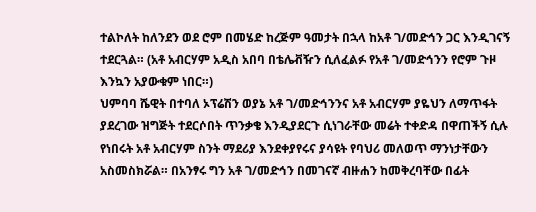ተልኮለት ከለንደን ወደ ሮም በመሄድ ከረጅም ዓመታት በኋላ ከአቶ ገ/መድኅን ጋር እንዲገናኝ ተደርጓል። (አቶ አብርሃም አዲስ አበባ በቴሌቭዥን ሲለፈልፉ የአቶ ገ/መድኅንን የሮም ጉዞ እንኳን አያውቁም ነበር።)
ህምባባ ሼዊት በተባለ ኦፕሬሽን ወያኔ አቶ ገ/መድኅንንና አቶ አብርሃም ያዬህን ለማጥፋት ያደረገው ዝግጅት ተደርሶበት ጥንቃቄ እንዲያደርጉ ሲነገራቸው መሬት ተቀድዳ በዋጠችኝ ሲሉ የነበሩት አቶ አብርሃም ስንት ማደሪያ እንደቀያየሩና ያሳዩት የባህሪ መለወጥ ማንነታቸውን አስመስክሯል። በአንፃሩ ግን አቶ ገ/መድኅን በመገናኛ ብዙሐን ከመቅረባቸው በፊት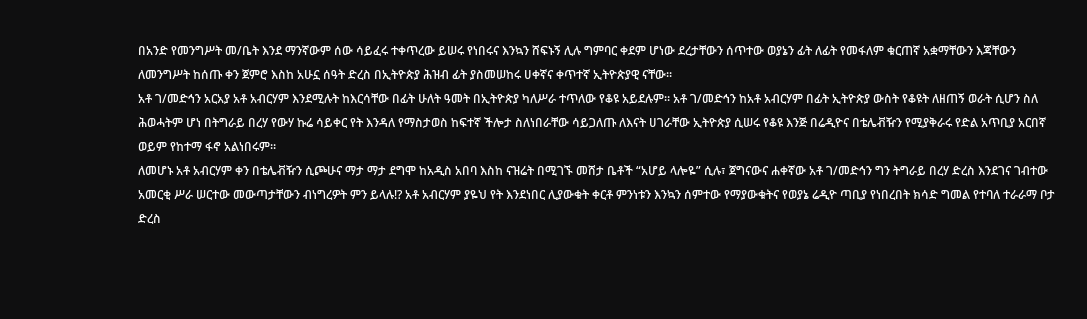በአንድ የመንግሥት መ/ቤት እንደ ማንኛውም ሰው ሳይፈሩ ተቀጥረው ይሠሩ የነበሩና እንኳን ሸፍኑኝ ሊሉ ግምባር ቀደም ሆነው ደረታቸውን ሰጥተው ወያኔን ፊት ለፊት የመፋለም ቁርጠኛ አቋማቸውን እጃቸውን ለመንግሥት ከሰጡ ቀን ጀምሮ እስከ አሁኗ ሰዓት ድረስ በኢትዮጵያ ሕዝብ ፊት ያስመሠከሩ ሀቀኛና ቀጥተኛ ኢትዮጵያዊ ናቸው።
አቶ ገ/መድኅን አርአያ አቶ አብርሃም እንደሚሉት ከእርሳቸው በፊት ሁለት ዓመት በኢትዮጵያ ካለሥራ ተጥለው የቆዩ አይደሉም። አቶ ገ/መድኅን ከአቶ አብርሃም በፊት ኢትዮጵያ ውስት የቆዩት ለዘጠኝ ወራት ሲሆን ስለ ሕወሓትም ሆነ በትግራይ በረሃ የውሃ ኩሬ ሳይቀር የት እንዳለ የማስታወስ ከፍተኛ ችሎታ ስለነበራቸው ሳይጋለጡ ለእናት ሀገራቸው ኢትዮጵያ ሲሠሩ የቆዩ እንጅ በሬዲዮና በቴሌቭዥን የሚያቅራሩ የድል አጥቢያ አርበኛ ወይም የከተማ ፋኖ አልነበሩም።
ለመሆኑ አቶ አብርሃም ቀን በቴሌቭዥን ሲጮሁና ማታ ማታ ደግሞ ከአዲስ አበባ እስከ ናዝሬት በሚገኙ መሸታ ቤቶች “አሆይ ላሎዬ” ሲሉ፣ ጀግናውና ሐቀኛው አቶ ገ/መድኅን ግን ትግራይ በረሃ ድረስ እንደገና ገብተው አመርቂ ሥራ ሠርተው መውጣታቸውን ብነግረዎት ምን ይላሉ!? አቶ አብርሃም ያዬህ የት እንደነበር ሊያውቁት ቀርቶ ምንነቱን እንኳን ሰምተው የማያውቁትና የወያኔ ሬዲዮ ጣቢያ የነበረበት ክሳድ ግመል የተባለ ተራራማ ቦታ ድረስ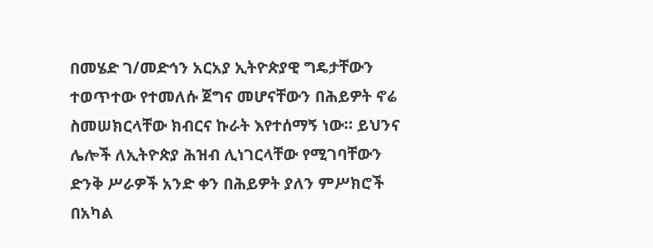በመሄድ ገ/መድኅን አርአያ ኢትዮጵያዊ ግዴታቸውን ተወጥተው የተመለሱ ጀግና መሆናቸውን በሕይዎት ኖሬ ስመሠክርላቸው ክብርና ኩራት እየተሰማኝ ነው። ይህንና ሌሎች ለኢትዮጵያ ሕዝብ ሊነገርላቸው የሚገባቸውን ድንቅ ሥራዎች አንድ ቀን በሕይዎት ያለን ምሥክሮች በአካል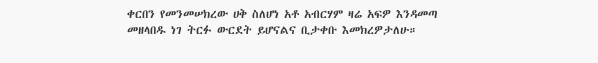ቀርበን የመንመሠክረው ሀቅ ስለሆነ አቶ አብርሃም ዛሬ አፍዎ እንዳመጣ መዘላበዱ ነገ ትርፉ ውርደት ይሆናልና ቢታቀቡ እመክረዎታለሁ።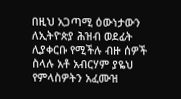በዚህ አጋጣሚ ዕውነታውን ለኢትዮጵያ ሕዝብ ወደፊት ሊያቀርቡ የሚችሉ ብዙ ሰዎች ስላሉ አቶ አብርሃም ያዬህ የምላስዎትን አፈሙዝ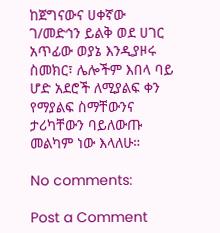ከጀግናውና ሀቀኛው ገ/መድኅን ይልቅ ወደ ሀገር አጥፊው ወያኔ እንዲያዞሩ ስመክር፣ ሌሎችም እበላ ባይ ሆድ አደሮች ለሚያልፍ ቀን የማያልፍ ስማቸውንና ታሪካቸውን ባይለውጡ መልካም ነው እላለሁ።

No comments:

Post a Comment